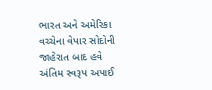ભારત અને અમેરિકા વચ્ચેના વેપાર સોદોની જાહેરાત બાદ હવે અંતિમ સ્વરૂપ અપાઈ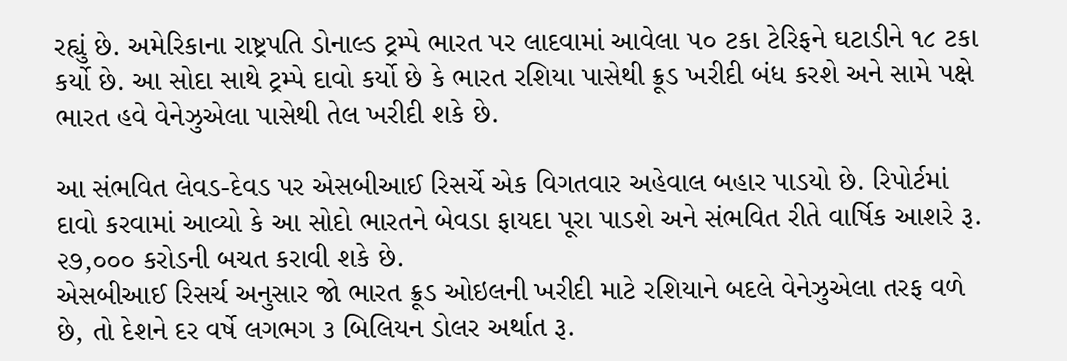રહ્યું છે. અમેરિકાના રાષ્ટ્રપતિ ડોનાલ્ડ ટ્રમ્પે ભારત પર લાદવામાં આવેલા ૫૦ ટકા ટેરિફને ઘટાડીને ૧૮ ટકા કર્યો છે. આ સોદા સાથે ટ્રમ્પે દાવો કર્યો છે કે ભારત રશિયા પાસેથી ક્રૂડ ખરીદી બંધ કરશે અને સામે પક્ષે ભારત હવે વેનેઝુએલા પાસેથી તેલ ખરીદી શકે છે.

આ સંભવિત લેવડ-દેવડ પર એસબીઆઈ રિસર્ચે એક વિગતવાર અહેવાલ બહાર પાડયો છે. રિપોર્ટમાં દાવો કરવામાં આવ્યો કે આ સોદો ભારતને બેવડા ફાયદા પૂરા પાડશે અને સંભવિત રીતે વાર્ષિક આશરે રૂ. ૨૭,૦૦૦ કરોડની બચત કરાવી શકે છે.
એસબીઆઈ રિસર્ચ અનુસાર જો ભારત ક્રૂડ ઓઇલની ખરીદી માટે રશિયાને બદલે વેનેઝુએલા તરફ વળે છે, તો દેશને દર વર્ષે લગભગ ૩ બિલિયન ડોલર અર્થાત રૂ.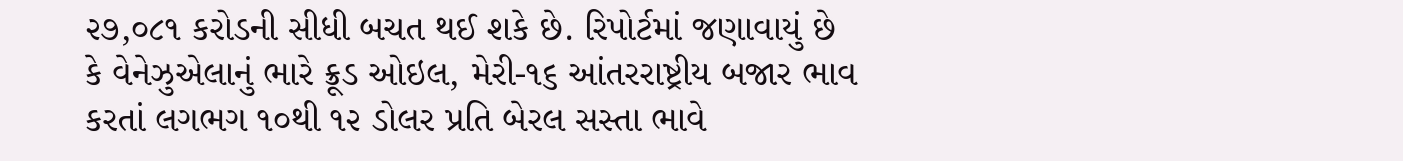૨૭,૦૮૧ કરોડની સીધી બચત થઈ શકે છે. રિપોર્ટમાં જણાવાયું છે કે વેનેઝુએલાનું ભારે ક્રૂડ ઓઇલ, મેરી-૧૬ આંતરરાષ્ટ્રીય બજાર ભાવ કરતાં લગભગ ૧૦થી ૧૨ ડોલર પ્રતિ બેરલ સસ્તા ભાવે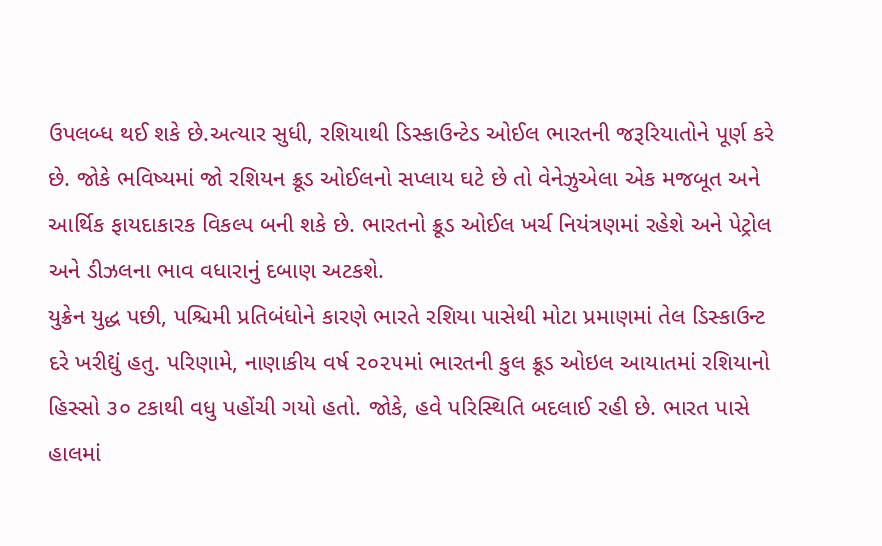ઉપલબ્ધ થઈ શકે છે.અત્યાર સુધી, રશિયાથી ડિસ્કાઉન્ટેડ ઓઈલ ભારતની જરૂરિયાતોને પૂર્ણ કરે છે. જોકે ભવિષ્યમાં જો રશિયન ક્રૂડ ઓઈલનો સપ્લાય ઘટે છે તો વેનેઝુએલા એક મજબૂત અને આર્થિક ફાયદાકારક વિકલ્પ બની શકે છે. ભારતનો ક્રૂડ ઓઈલ ખર્ચ નિયંત્રણમાં રહેશે અને પેટ્રોલ અને ડીઝલના ભાવ વધારાનું દબાણ અટકશે.
યુક્રેન યુદ્ધ પછી, પશ્ચિમી પ્રતિબંધોને કારણે ભારતે રશિયા પાસેથી મોટા પ્રમાણમાં તેલ ડિસ્કાઉન્ટ દરે ખરીદ્યું હતુ. પરિણામે, નાણાકીય વર્ષ ૨૦૨૫માં ભારતની કુલ ક્રૂડ ઓઇલ આયાતમાં રશિયાનો હિસ્સો ૩૦ ટકાથી વધુ પહોંચી ગયો હતો. જોકે, હવે પરિસ્થિતિ બદલાઈ રહી છે. ભારત પાસે હાલમાં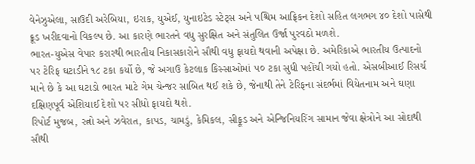વેનેઝુએલા, સાઉદી અરેબિયા, ઇરાક, યુએઈ, યુનાઇટેડ સ્ટેટ્સ અને પશ્ચિમ આફ્રિકન દેશો સહિત લગભગ ૪૦ દેશો પાસેથી ક્રૂડ ખરીદવાનો વિકલ્પ છે. આ કારણે ભારતને વધુ સુરક્ષિત અને સંતુલિત ઉર્જા પુરવઠો મળશે.
ભારત-યુએસ વેપાર કરારથી ભારતીય નિકાસકારોને સૌથી વધુ ફાયદો થવાની અપેક્ષા છે. અમેરિકાએ ભારતીય ઉત્પાદનો પર ટેરિફ ઘટાડીને ૧૮ ટકા કર્યો છે, જે અગાઉ કેટલાક કિસ્સાઓમાં ૫૦ ટકા સુધી પહોંચી ગયો હતો. એસબીઆઈ રિસર્ચ માને છે કે આ ઘટાડો ભારત માટે ગેમ ચેન્જર સાબિત થઈ શકે છે, જેનાથી તેને ટેરિફના સંદર્ભમાં વિયેતનામ અને ઘણા દક્ષિણપૂર્વ એશિયાઈ દેશો પર સીધો ફાયદો થશે.
રિપોર્ટ મુજબ, રત્નો અને ઝવેરાત, કાપડ, ચામડું, કેમિકલ, સીફૂડ અને એન્જિનિયરિંગ સામાન જેવા ક્ષેત્રોને આ સોદાથી સૌથી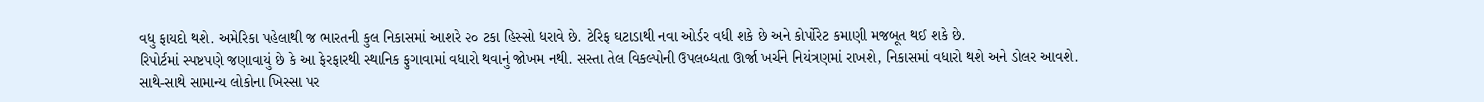વધુ ફાયદો થશે. અમેરિકા પહેલાથી જ ભારતની કુલ નિકાસમાં આશરે ૨૦ ટકા હિસ્સો ધરાવે છે. ટેરિફ ઘટાડાથી નવા ઓર્ડર વધી શકે છે અને કોર્પોરેટ કમાણી મજબૂત થઈ શકે છે.
રિપોર્ટમાં સ્પષ્ટપણે જણાવાયું છે કે આ ફેરફારથી સ્થાનિક ફુગાવામાં વધારો થવાનું જોખમ નથી. સસ્તા તેલ વિકલ્પોની ઉપલબ્ધતા ઊર્જા ખર્ચને નિયંત્રણમાં રાખશે, નિકાસમાં વધારો થશે અને ડોલર આવશે. સાથે-સાથે સામાન્ય લોકોના ખિસ્સા પર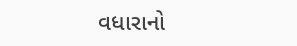વધારાનો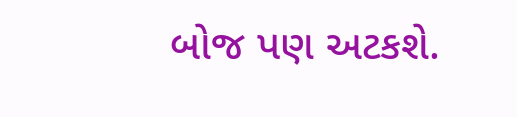બોજ પણ અટકશે.